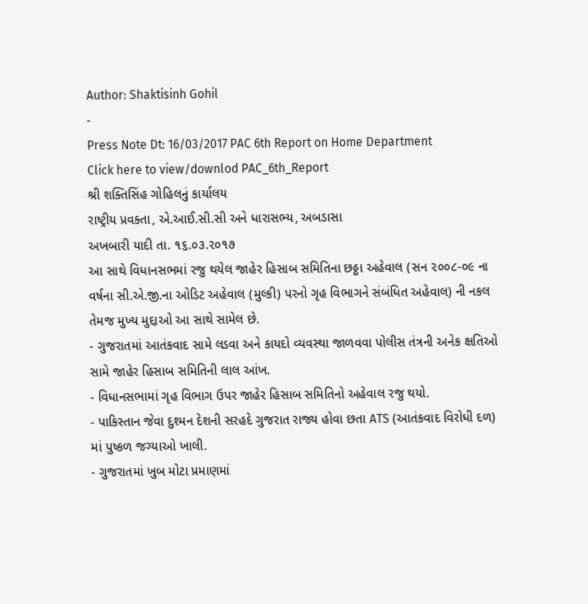Author: Shaktisinh Gohil
-
Press Note Dt: 16/03/2017 PAC 6th Report on Home Department
Click here to view/downlod PAC_6th_Report
શ્રી શક્તિસિંહ ગોહિલનું કાર્યાલય
રાષ્ટ્રીય પ્રવક્તા, એ.આઈ.સી.સી અને ધારાસભ્ય, અબડાસા
અખબારી યાદી તા. ૧૬.૦૩.૨૦૧૭
આ સાથે વિધાનસભમાં રજુ થયેલ જાહેર હિસાબ સમિતિના છઠ્ઠા અહેવાલ (સન ૨૦૦૮-૦૯ ના વર્ષના સી.એ.જી.ના ઓડિટ અહેવાલ (મુલ્કી) પરનો ગૃહ વિભાગને સંબંધિત અહેવાલ) ની નકલ તેમજ મુખ્ય મુદ્દાઓ આ સાથે સામેલ છે.
- ગુજરાતમાં આતંકવાદ સામે લડવા અને કાયદો વ્યવસ્થા જાળવવા પોલીસ તંત્રની અનેક ક્ષતિઓ સામે જાહેર હિસાબ સમિતિની લાલ આંખ.
- વિધાનસભામાં ગૃહ વિભાગ ઉપર જાહેર હિસાબ સમિતિનો અહેવાલ રજુ થયો.
- પાકિસ્તાન જેવા દુશ્મન દેશની સરહદે ગુજરાત રાજ્ય હોવા છતા ATS (આતંકવાદ વિરોધી દળ) માં પુષ્કળ જગ્યાઓ ખાલી.
- ગુજરાતમાં ખુબ મોટા પ્રમાણમાં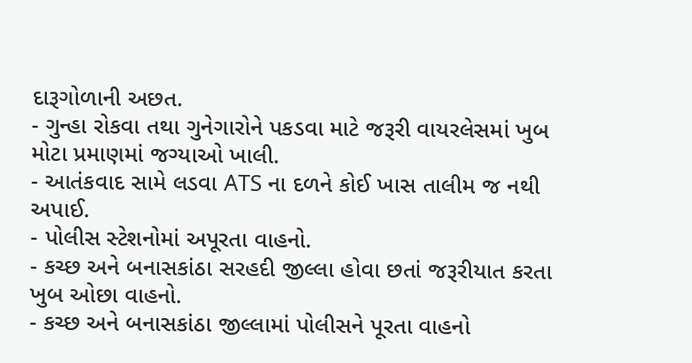દારૂગોળાની અછત.
- ગુન્હા રોકવા તથા ગુનેગારોને પકડવા માટે જરૂરી વાયરલેસમાં ખુબ મોટા પ્રમાણમાં જગ્યાઓ ખાલી.
- આતંકવાદ સામે લડવા ATS ના દળને કોઈ ખાસ તાલીમ જ નથી અપાઈ.
- પોલીસ સ્ટેશનોમાં અપૂરતા વાહનો.
- કચ્છ અને બનાસકાંઠા સરહદી જીલ્લા હોવા છતાં જરૂરીયાત કરતા ખુબ ઓછા વાહનો.
- કચ્છ અને બનાસકાંઠા જીલ્લામાં પોલીસને પૂરતા વાહનો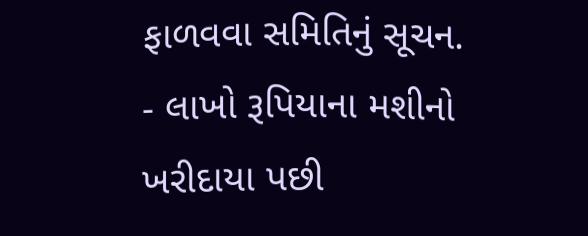ફાળવવા સમિતિનું સૂચન.
- લાખો રૂપિયાના મશીનો ખરીદાયા પછી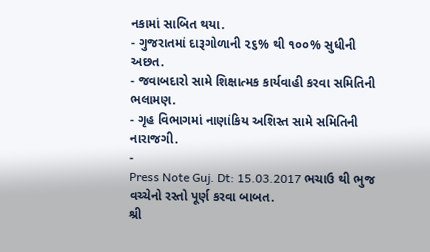નકામાં સાબિત થયા.
- ગુજરાતમાં દારૂગોળાની ૨૬% થી ૧૦૦% સુધીની અછત.
- જવાબદારો સામે શિક્ષાત્મક કાર્યવાહી કરવા સમિતિની ભલામણ.
- ગૃહ વિભાગમાં નાણાંકિય અશિસ્ત સામે સમિતિની નારાજગી.
-
Press Note Guj. Dt: 15.03.2017 ભચાઉ થી ભુજ વચ્ચેનો રસ્તો પૂર્ણ કરવા બાબત.
શ્રી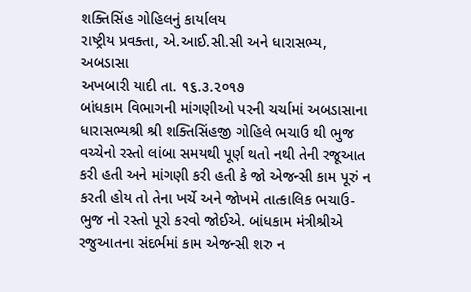શક્તિસિંહ ગોહિલનું કાર્યાલય
રાષ્ટ્રીય પ્રવક્તા, એ.આઈ.સી.સી અને ધારાસભ્ય, અબડાસા
અખબારી યાદી તા. ૧૬.૩.૨૦૧૭
બાંધકામ વિભાગની માંગણીઓ પરની ચર્ચામાં અબડાસાના ધારાસભ્યશ્રી શ્રી શક્તિસિંહજી ગોહિલે ભચાઉ થી ભુજ વચ્ચેનો રસ્તો લાંબા સમયથી પૂર્ણ થતો નથી તેની રજૂઆત કરી હતી અને માંગણી કરી હતી કે જો એજન્સી કામ પૂરું ન કરતી હોય તો તેના ખર્ચે અને જોખમે તાત્કાલિક ભચાઉ-ભુજ નો રસ્તો પૂરો કરવો જોઈએ. બાંધકામ મંત્રીશ્રીએ રજુઆતના સંદર્ભમાં કામ એજન્સી શરુ ન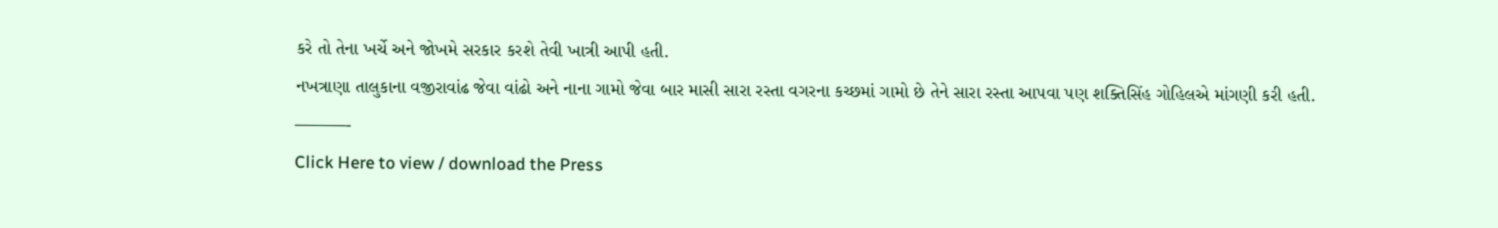કરે તો તેના ખર્ચે અને જોખમે સરકાર કરશે તેવી ખાત્રી આપી હતી.
નખત્રાણા તાલુકાના વજીરાવાંઢ જેવા વાંઢો અને નાના ગામો જેવા બાર માસી સારા રસ્તા વગરના કચ્છમાં ગામો છે તેને સારા રસ્તા આપવા પણ શક્તિસિંહ ગોહિલએ માંગણી કરી હતી.
———-
Click Here to view / download the Press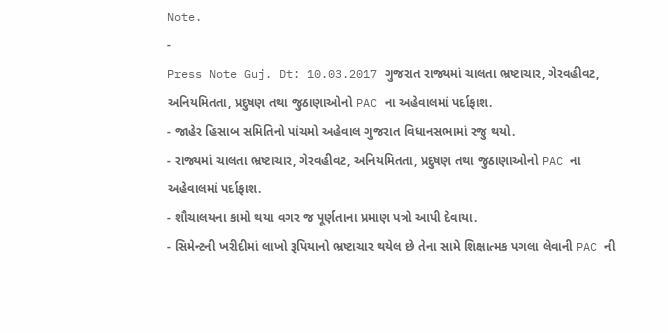Note.
-
Press Note Guj. Dt: 10.03.2017 ગુજરાત રાજ્યમાં ચાલતા ભ્રષ્ટાચાર, ગેરવહીવટ, અનિયમિતતા, પ્રદુષણ તથા જુઠાણાઓનો PAC ના અહેવાલમાં પર્દાફાશ.
- જાહેર હિસાબ સમિતિનો પાંચમો અહેવાલ ગુજરાત વિધાનસભામાં રજુ થયો.
- રાજ્યમાં ચાલતા ભ્રષ્ટાચાર, ગેરવહીવટ, અનિયમિતતા, પ્રદુષણ તથા જુઠાણાઓનો PAC ના અહેવાલમાં પર્દાફાશ.
- શૌચાલયના કામો થયા વગર જ પૂર્ણતાના પ્રમાણ પત્રો આપી દેવાયા.
- સિમેન્ટની ખરીદીમાં લાખો રૂપિયાનો ભ્રષ્ટાચાર થયેલ છે તેના સામે શિક્ષાત્મક પગલા લેવાની PAC ની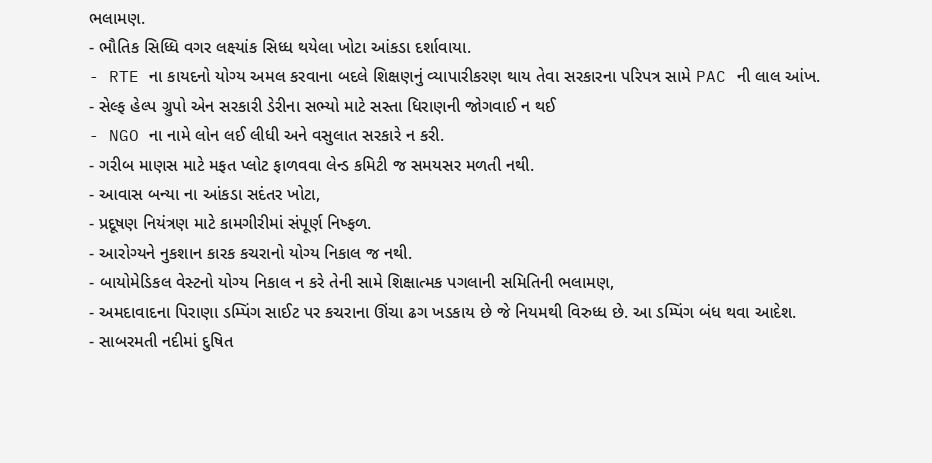ભલામણ.
- ભૌતિક સિધ્ધિ વગર લક્ષ્યાંક સિધ્ધ થયેલા ખોટા આંકડા દર્શાવાયા.
- RTE ના કાયદનો યોગ્ય અમલ કરવાના બદલે શિક્ષણનું વ્યાપારીકરણ થાય તેવા સરકારના પરિપત્ર સામે PAC ની લાલ આંખ.
- સેલ્ફ હેલ્પ ગ્રુપો એન સરકારી ડેરીના સભ્યો માટે સસ્તા ધિરાણની જોગવાઈ ન થઈ
- NGO ના નામે લોન લઈ લીધી અને વસુલાત સરકારે ન કરી.
- ગરીબ માણસ માટે મફત પ્લોટ ફાળવવા લેન્ડ કમિટી જ સમયસર મળતી નથી.
- આવાસ બન્યા ના આંકડા સદંતર ખોટા,
- પ્રદૂષણ નિયંત્રણ માટે કામગીરીમાં સંપૂર્ણ નિષ્ફળ.
- આરોગ્યને નુકશાન કારક કચરાનો યોગ્ય નિકાલ જ નથી.
- બાયોમેડિકલ વેસ્ટનો યોગ્ય નિકાલ ન કરે તેની સામે શિક્ષાત્મક પગલાની સમિતિની ભલામણ,
- અમદાવાદના પિરાણા ડમ્પિંગ સાઈટ પર કચરાના ઊંચા ઢગ ખડકાય છે જે નિયમથી વિરુધ્ધ છે. આ ડમ્પિંગ બંધ થવા આદેશ.
- સાબરમતી નદીમાં દુષિત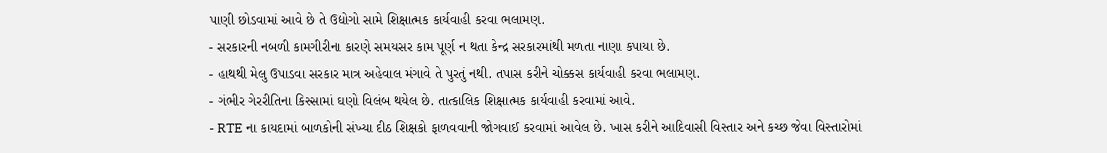પાણી છોડવામાં આવે છે તે ઉદ્યોગો સામે શિક્ષાત્મક કાર્યવાહી કરવા ભલામણ.
- સરકારની નબળી કામગીરીના કારણે સમયસર કામ પૂર્ણ ન થતા કેન્દ્ર સરકારમાંથી મળતા નાણા કપાયા છે.
- હાથથી મેલુ ઉપાડવા સરકાર માત્ર અહેવાલ મંગાવે તે પુરતું નથી. તપાસ કરીને ચોક્કસ કાર્યવાહી કરવા ભલામણ.
- ગંભીર ગેરરીતિના કિસ્સામાં ઘણો વિલંબ થયેલ છે. તાત્કાલિક શિક્ષાત્મક કાર્યવાહી કરવામાં આવે.
- RTE ના કાયદામાં બાળકોની સંખ્યા દીઠ શિક્ષકો ફાળવવાની જોગવાઈ કરવામાં આવેલ છે. ખાસ કરીને આદિવાસી વિસ્તાર અને કચ્છ જેવા વિસ્તારોમાં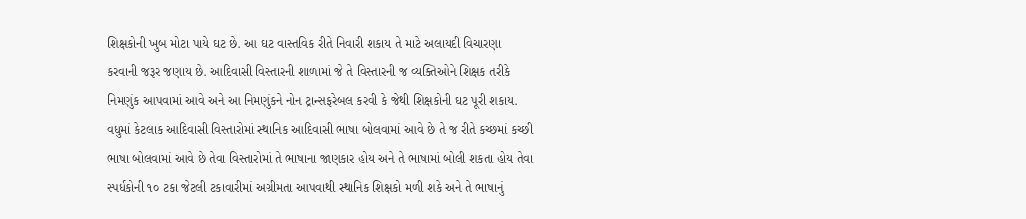શિક્ષકોની ખુબ મોટા પાયે ઘટ છે. આ ઘટ વાસ્તવિક રીતે નિવારી શકાય તે માટે અલાયદી વિચારણા કરવાની જરૂર જણાય છે. આદિવાસી વિસ્તારની શાળામાં જે તે વિસ્તારની જ વ્યક્તિઓને શિક્ષક તરીકે નિમણુંક આપવામાં આવે અને આ નિમણુંકને નોન ટ્રાન્સફરેબલ કરવી કે જેથી શિક્ષકોની ઘટ પૂરી શકાય. વધુમાં કેટલાક આદિવાસી વિસ્તારોમાં સ્થાનિક આદિવાસી ભાષા બોલવામાં આવે છે તે જ રીતે કચ્છમાં કચ્છી ભાષા બોલવામાં આવે છે તેવા વિસ્તારોમાં તે ભાષાના જાણકાર હોય અને તે ભાષામાં બોલી શકતા હોય તેવા સ્પર્ધકોની ૧૦ ટકા જેટલી ટકાવારીમાં અગ્રીમતા આપવાથી સ્થાનિક શિક્ષકો મળી શકે અને તે ભાષાનું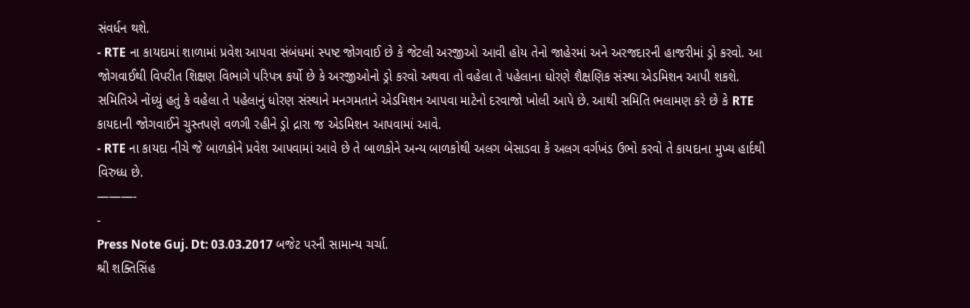સંવર્ધન થશે.
- RTE ના કાયદામાં શાળામાં પ્રવેશ આપવા સંબંધમાં સ્પષ્ટ જોગવાઈ છે કે જેટલી અરજીઓ આવી હોય તેનો જાહેરમાં અને અરજદારની હાજરીમાં ડ્રો કરવો. આ જોગવાઈથી વિપરીત શિક્ષણ વિભાગે પરિપત્ર કર્યો છે કે અરજીઓનો ડ્રો કરવો અથવા તો વહેલા તે પહેલાના ધોરણે શૈક્ષણિક સંસ્થા એડમિશન આપી શકશે. સમિતિએ નોંધ્યું હતું કે વહેલા તે પહેલાનું ધોરણ સંસ્થાને મનગમતાને એડમિશન આપવા માટેનો દરવાજો ખોલી આપે છે. આથી સમિતિ ભલામણ કરે છે કે RTE કાયદાની જોગવાઈને ચુસ્તપણે વળગી રહીને ડ્રો દ્રારા જ એડમિશન આપવામાં આવે.
- RTE ના કાયદા નીચે જે બાળકોને પ્રવેશ આપવામાં આવે છે તે બાળકોને અન્ય બાળકોથી અલગ બેસાડવા કે અલગ વર્ગખંડ ઉભો કરવો તે કાયદાના મુખ્ય હાર્દથી વિરુધ્ધ છે.
———-
-
Press Note Guj. Dt: 03.03.2017 બજેટ પરની સામાન્ય ચર્ચા.
શ્રી શક્તિસિંહ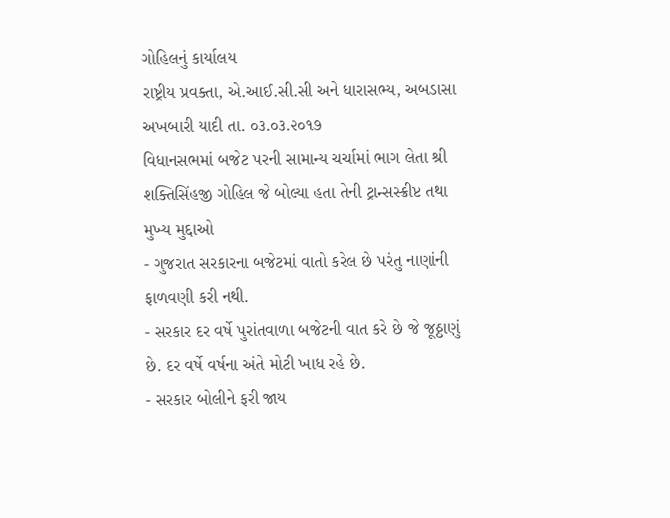ગોહિલનું કાર્યાલય
રાષ્ટ્રીય પ્રવક્તા, એ.આઈ.સી.સી અને ધારાસભ્ય, અબડાસા
અખબારી યાદી તા. ૦૩.૦૩.૨૦૧૭
વિધાનસભમાં બજેટ પરની સામાન્ય ચર્ચામાં ભાગ લેતા શ્રી શક્તિસિંહજી ગોહિલ જે બોલ્યા હતા તેની ટ્રાન્સસ્ક્રીપ્ટ તથા મુખ્ય મુદ્દાઓ
- ગુજરાત સરકારના બજેટમાં વાતો કરેલ છે પરંતુ નાણાંની ફાળવણી કરી નથી.
- સરકાર દર વર્ષે પુરાંતવાળા બજેટની વાત કરે છે જે જૂઠ્ઠાણું છે. દર વર્ષે વર્ષના અંતે મોટી ખાધ રહે છે.
- સરકાર બોલીને ફરી જાય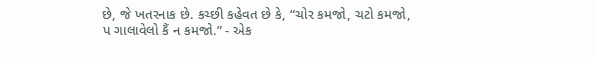છે, જે ખતરનાક છે. કચ્છી કહેવત છે કે, “ચોર કમજો, ચટો કમજો,
પ ગાલાવેલો કૈં ન કમજો.” - એક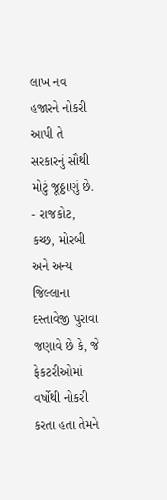લાખ નવ હજારને નોકરી આપી તે સરકારનું સૌથી મોટું જૂઠ્ઠાણું છે.
- રાજકોટ, કચ્છ, મોરબી અને અન્ય જિલ્લાના દસ્તાવેજી પુરાવા જણાવે છે કે, જે ફેકટરીઓમાં વર્ષોથી નોકરી કરતા હતા તેમને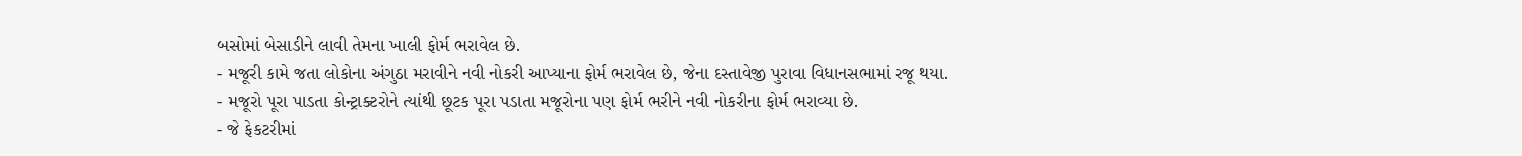બસોમાં બેસાડીને લાવી તેમના ખાલી ફોર્મ ભરાવેલ છે.
- મજૂરી કામે જતા લોકોના અંગુઠા મરાવીને નવી નોકરી આપ્યાના ફોર્મ ભરાવેલ છે, જેના દસ્તાવેજી પુરાવા વિધાનસભામાં રજૂ થયા.
- મજૂરો પૂરા પાડતા કોન્ટ્રાક્ટરોને ત્યાંથી છૂટક પૂરા પડાતા મજૂરોના પણ ફોર્મ ભરીને નવી નોકરીના ફોર્મ ભરાવ્યા છે.
- જે ફેકટરીમાં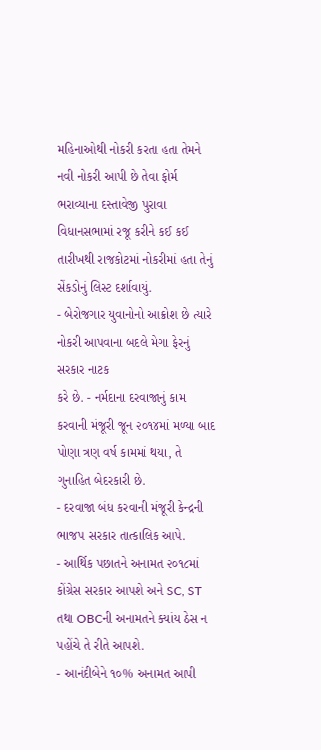મહિનાઓથી નોકરી કરતા હતા તેમને નવી નોકરી આપી છે તેવા ફોર્મ ભરાવ્યાના દસ્તાવેજી પુરાવા વિધાનસભામાં રજૂ કરીને કઈ કઈ તારીખથી રાજકોટમાં નોકરીમાં હતા તેનું સેંકડોનું લિસ્ટ દર્શાવાયું.
- બેરોજગાર યુવાનોનો આક્રોશ છે ત્યારે નોકરી આપવાના બદલે મેગા ફેરનું સરકાર નાટક
કરે છે. - નર્મદાના દરવાજાનું કામ કરવાની મંજૂરી જૂન ૨૦૧૪માં મળ્યા બાદ પોણા ત્રણ વર્ષ કામમાં થયા, તે ગુનાહિત બેદરકારી છે.
- દરવાજા બંધ કરવાની મંજૂરી કેન્દ્રની ભાજપ સરકાર તાત્કાલિક આપે.
- આર્થિક પછાતને અનામત ૨૦૧૮માં કોંગ્રેસ સરકાર આપશે અને SC, ST તથા OBCની અનામતને ક્યાંય ઠેસ ન પહોંચે તે રીતે આપશે.
- આનંદીબેને ૧૦% અનામત આપી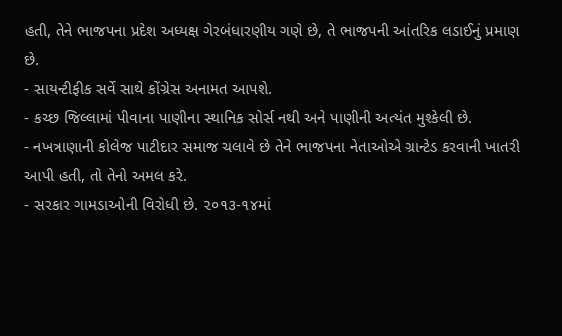હતી, તેને ભાજપના પ્રદેશ અધ્યક્ષ ગેરબંધારણીય ગણે છે, તે ભાજપની આંતરિક લડાઈનું પ્રમાણ છે.
- સાયન્ટીફીક સર્વે સાથે કોંગ્રેસ અનામત આપશે.
- કચ્છ જિલ્લામાં પીવાના પાણીના સ્થાનિક સોર્સ નથી અને પાણીની અત્યંત મુશ્કેલી છે.
- નખત્રાણાની કોલેજ પાટીદાર સમાજ ચલાવે છે તેને ભાજપના નેતાઓએ ગ્રાન્ટેડ કરવાની ખાતરી આપી હતી, તો તેનો અમલ કરે.
- સરકાર ગામડાઓની વિરોધી છે. ૨૦૧૩-૧૪માં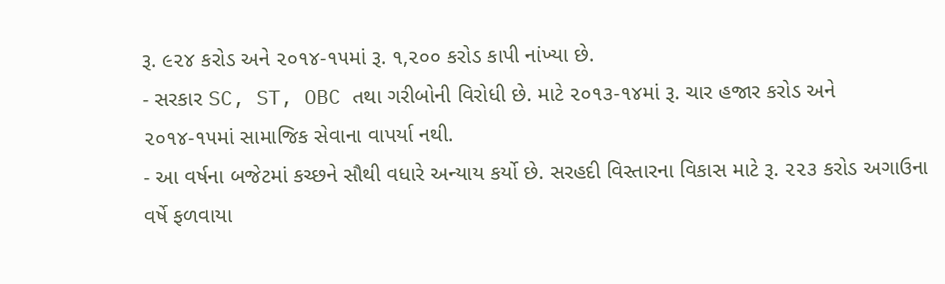રૂ. ૯૨૪ કરોડ અને ૨૦૧૪-૧૫માં રૂ. ૧,૨૦૦ કરોડ કાપી નાંખ્યા છે.
- સરકાર SC, ST, OBC તથા ગરીબોની વિરોધી છે. માટે ૨૦૧૩-૧૪માં રૂ. ચાર હજાર કરોડ અને ૨૦૧૪-૧૫માં સામાજિક સેવાના વાપર્યા નથી.
- આ વર્ષના બજેટમાં કચ્છને સૌથી વધારે અન્યાય કર્યો છે. સરહદી વિસ્તારના વિકાસ માટે રૂ. ૨૨૩ કરોડ અગાઉના વર્ષે ફળવાયા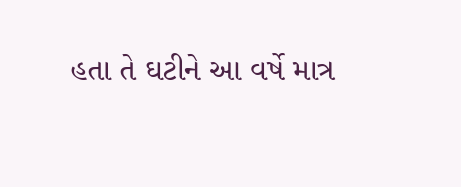હતા તે ઘટીને આ વર્ષે માત્ર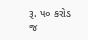રૂ. ૫૦ કરોડ જ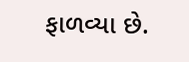ફાળવ્યા છે.